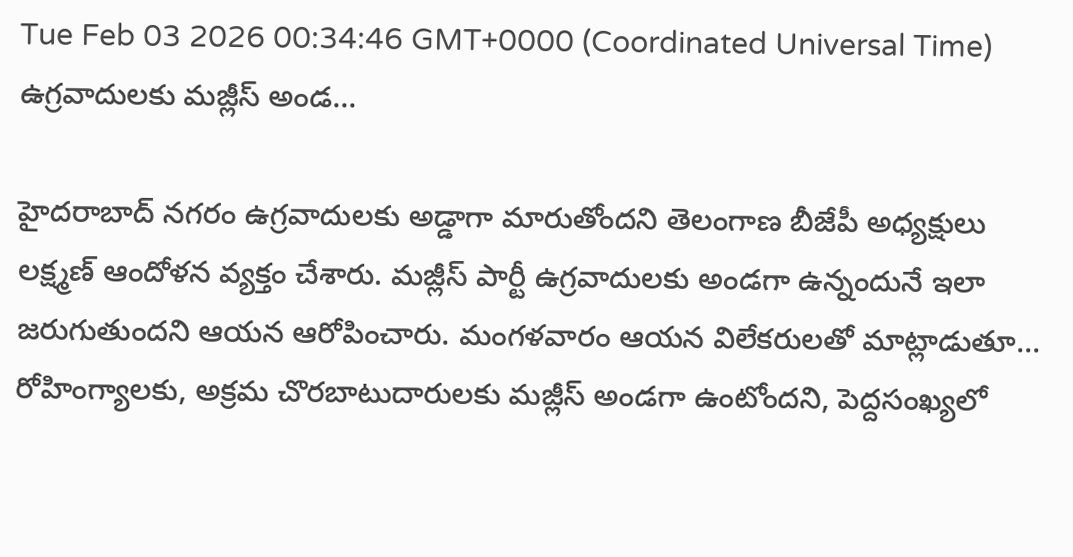Tue Feb 03 2026 00:34:46 GMT+0000 (Coordinated Universal Time)
ఉగ్రవాదులకు మజ్లీస్ అండ...

హైదరాబాద్ నగరం ఉగ్రవాదులకు అడ్డాగా మారుతోందని తెలంగాణ బీజేపీ అధ్యక్షులు లక్ష్మణ్ ఆందోళన వ్యక్తం చేశారు. మజ్లీస్ పార్టీ ఉగ్రవాదులకు అండగా ఉన్నందునే ఇలా జరుగుతుందని ఆయన ఆరోపించారు. మంగళవారం ఆయన విలేకరులతో మాట్లాడుతూ... రోహింగ్యాలకు, అక్రమ చొరబాటుదారులకు మజ్లీస్ అండగా ఉంటోందని, పెద్దసంఖ్యలో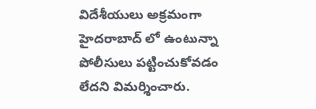విదేశీయులు అక్రమంగా హైదరాబాద్ లో ఉంటున్నా పోలీసులు పట్టించుకోవడం లేదని విమర్శించారు.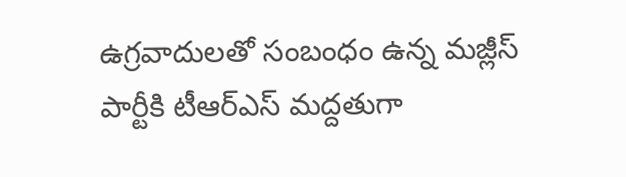ఉగ్రవాదులతో సంబంధం ఉన్న మజ్లీస్ పార్టీకి టీఆర్ఎస్ మద్దతుగా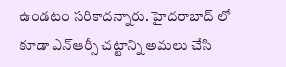ఉండటం సరికాదన్నారు. హైదరాబాద్ లో కూడా ఎన్ఆర్సీ చట్టాన్ని అమలు చేసి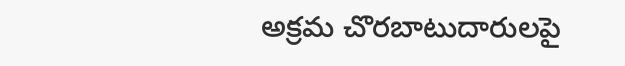అక్రమ చొరబాటుదారులపై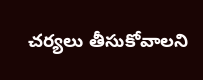చర్యలు తీసుకోవాలని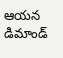ఆయన డిమాండ్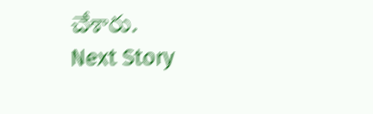చేశారు.
Next Story